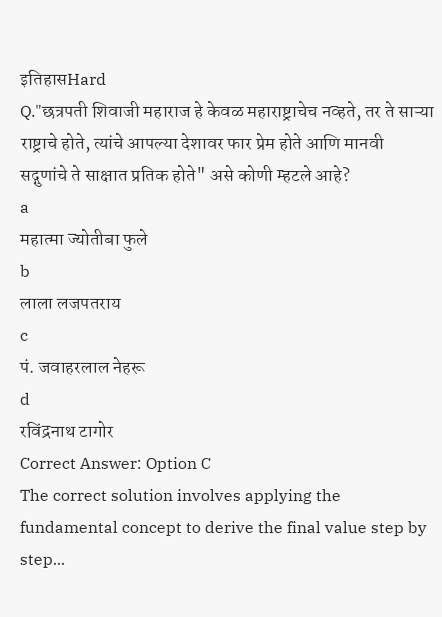इतिहासHard
Q."छत्रपती शिवाजी महाराज हे केवळ महाराष्ट्राचेच नव्हते, तर ते साऱ्या राष्ट्राचे होते, त्यांचे आपल्या देशावर फार प्रेम होते आणि मानवी सद्गुणांचे ते साक्षात प्रतिक होते" असे कोणी म्हटले आहे?
a
महात्मा ज्योतीबा फुले
b
लाला लजपतराय
c
पं. जवाहरलाल नेहरू
d
रविंद्रनाथ टागोर
Correct Answer: Option C
The correct solution involves applying the fundamental concept to derive the final value step by step...